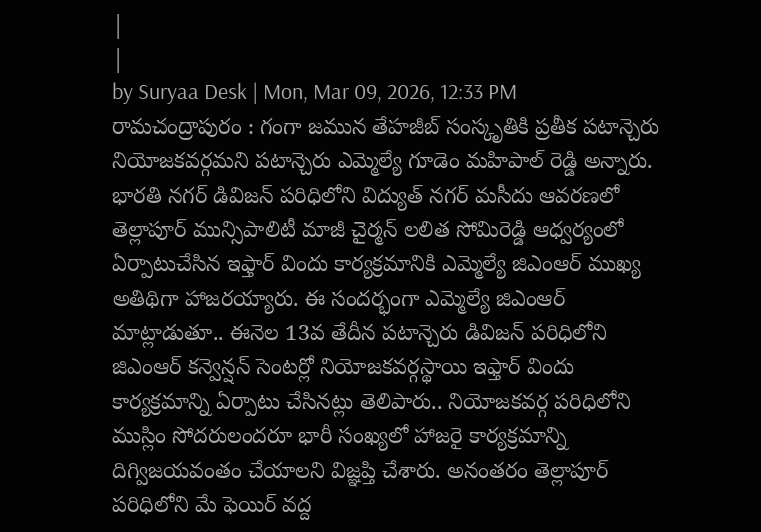|
|
by Suryaa Desk | Mon, Mar 09, 2026, 12:33 PM
రామచంద్రాపురం : గంగా జమున తేహజీబ్ సంస్కృతికి ప్రతీక పటాన్చెరు నియోజకవర్గమని పటాన్చెరు ఎమ్మెల్యే గూడెం మహిపాల్ రెడ్డి అన్నారు. భారతి నగర్ డివిజన్ పరిధిలోని విద్యుత్ నగర్ మసీదు ఆవరణలో తెల్లాపూర్ మున్సిపాలిటీ మాజీ చైర్మన్ లలిత సోమిరెడ్డి ఆధ్వర్యంలో ఏర్పాటుచేసిన ఇఫ్తార్ విందు కార్యక్రమానికి ఎమ్మెల్యే జిఎంఆర్ ముఖ్య అతిథిగా హాజరయ్యారు. ఈ సందర్భంగా ఎమ్మెల్యే జిఎంఆర్ మాట్లాడుతూ.. ఈనెల 13వ తేదీన పటాన్చెరు డివిజన్ పరిధిలోని జిఎంఆర్ కన్వెన్షన్ సెంటర్లో నియోజకవర్గస్థాయి ఇఫ్తార్ విందు కార్యక్రమాన్ని ఏర్పాటు చేసినట్లు తెలిపారు.. నియోజకవర్గ పరిధిలోని ముస్లిం సోదరులందరూ భారీ సంఖ్యలో హాజరై కార్యక్రమాన్ని దిగ్విజయవంతం చేయాలని విజ్ఞప్తి చేశారు. అనంతరం తెల్లాపూర్ పరిధిలోని మే ఫెయిర్ వద్ద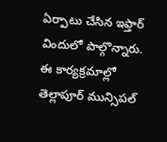ఏర్పాటు చేసిన ఇఫ్తార్ విందులో పాల్గొన్నారు. ఈ కార్యక్రమాల్లో తెల్లాపూర్ మున్సిపల్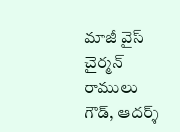మాజీ వైస్ చైర్మన్ రాములు గౌడ్, ఆదర్శ్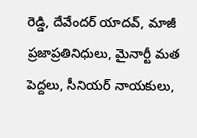రెడ్డి, దేవేందర్ యాదవ్, మాజీ ప్రజాప్రతినిధులు, మైనార్టీ మత పెద్దలు, సీనియర్ నాయకులు,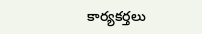కార్యకర్తలు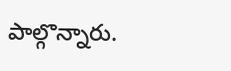పాల్గొన్నారు.